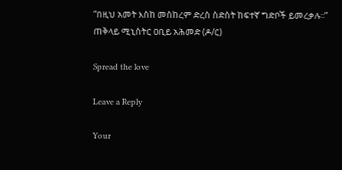“በዚህ አመት እስከ መስከረም ድረስ ስድስት ከፍተኛ ግድቦች ይመረቃሉ፡፡” ጠቅላይ ሚኒስትር ዐቢይ አሕመድ (ዶ/ር)

Spread the love

Leave a Reply

Your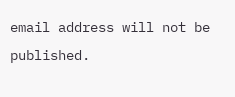email address will not be published.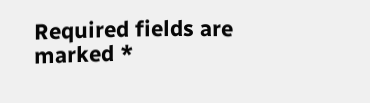Required fields are marked *